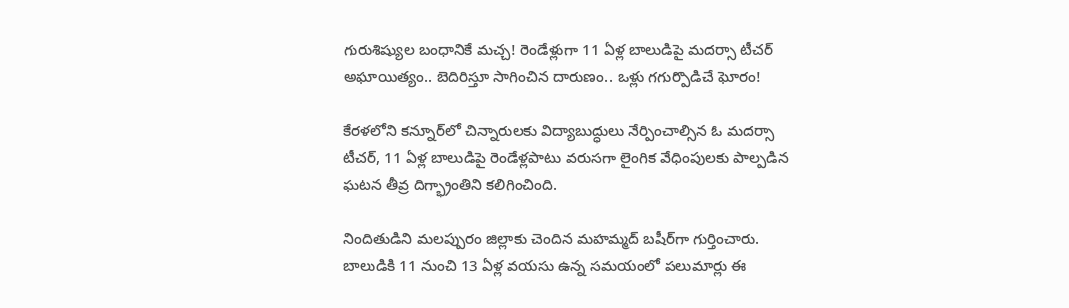గురుశిష్యుల బంధానికే మచ్చ! రెండేళ్లుగా 11 ఏళ్ల బాలుడిపై మదర్సా టీచర్ అఘాయిత్యం.. బెదిరిస్తూ సాగించిన దారుణం.. ఒళ్లు గగుర్పొడిచే ఘోరం!

కేరళలోని కన్నూర్‌లో చిన్నారులకు విద్యాబుద్ధులు నేర్పించాల్సిన ఓ మదర్సా టీచర్, 11 ఏళ్ల బాలుడిపై రెండేళ్లపాటు వరుసగా లైంగిక వేధింపులకు పాల్పడిన ఘటన తీవ్ర దిగ్భ్రాంతిని కలిగించింది.

నిందితుడిని మలప్పురం జిల్లాకు చెందిన మహమ్మద్ బషీర్‌గా గుర్తించారు. బాలుడికి 11 నుంచి 13 ఏళ్ల వయసు ఉన్న సమయంలో పలుమార్లు ఈ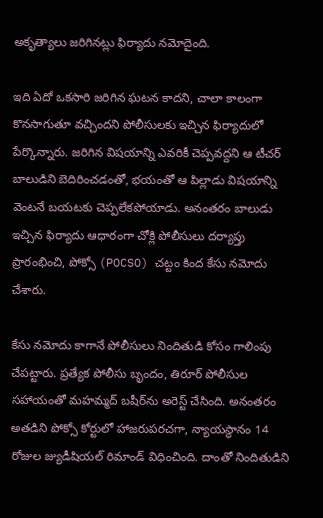అకృత్యాలు జరిగినట్లు ఫిర్యాదు నమోదైంది.

ఇది ఏదో ఒకసారి జరిగిన ఘటన కాదని, చాలా కాలంగా కొనసాగుతూ వచ్చిందని పోలీసులకు ఇచ్చిన ఫిర్యాదులో పేర్కొన్నారు. జరిగిన విషయాన్ని ఎవరికీ చెప్పవద్దని ఆ టీచర్ బాలుడిని బెదిరించడంతో, భయంతో ఆ పిల్లాడు విషయాన్ని వెంటనే బయటకు చెప్పలేకపోయాడు. అనంతరం బాలుడు ఇచ్చిన ఫిర్యాదు ఆధారంగా చోక్లి పోలీసులు దర్యాప్తు ప్రారంభించి, పోక్సో (POCSO) చట్టం కింద కేసు నమోదు చేశారు.

కేసు నమోదు కాగానే పోలీసులు నిందితుడి కోసం గాలింపు చేపట్టారు. ప్రత్యేక పోలీసు బృందం, తిరూర్ పోలీసుల సహాయంతో మహమ్మద్ బషీర్‌ను అరెస్ట్ చేసింది. అనంతరం అతడిని పోక్సో కోర్టులో హాజరుపరచగా, న్యాయస్థానం 14 రోజుల జ్యుడీషియల్ రిమాండ్ విధించింది. దాంతో నిందితుడిని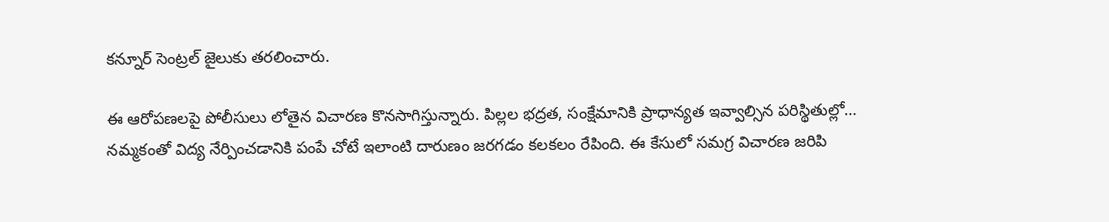కన్నూర్ సెంట్రల్ జైలుకు తరలించారు.

ఈ ఆరోపణలపై పోలీసులు లోతైన విచారణ కొనసాగిస్తున్నారు. పిల్లల భద్రత, సంక్షేమానికి ప్రాధాన్యత ఇవ్వాల్సిన పరిస్థితుల్లో… నమ్మకంతో విద్య నేర్పించడానికి పంపే చోటే ఇలాంటి దారుణం జరగడం కలకలం రేపింది. ఈ కేసులో సమగ్ర విచారణ జరిపి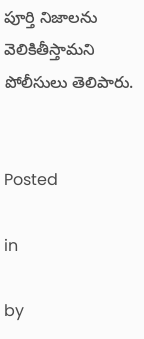పూర్తి నిజాలను వెలికితీస్తామని పోలీసులు తెలిపారు.


Posted

in

by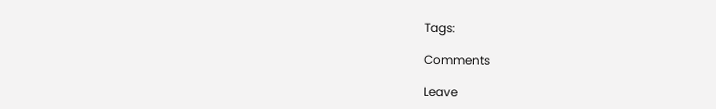Tags:

Comments

Leave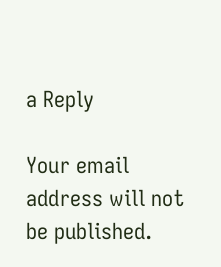a Reply

Your email address will not be published.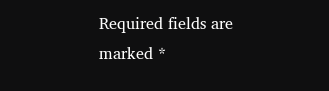Required fields are marked *